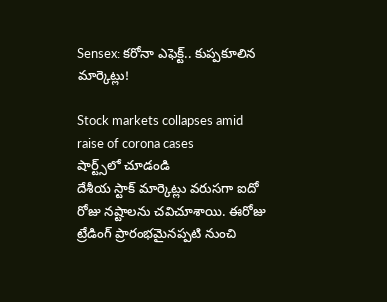Sensex: కరోనా ఎఫెక్ట్.. కుప్పకూలిన మార్కెట్లు!

Stock markets collapses amid raise of corona cases
షార్ట్స్‌లో చూడండి
దేశీయ స్టాక్ మార్కెట్లు వరుసగా ఐదో రోజు నష్టాలను చవిచూశాయి. ఈరోజు ట్రేడింగ్ ప్రారంభమైనప్పటి నుంచి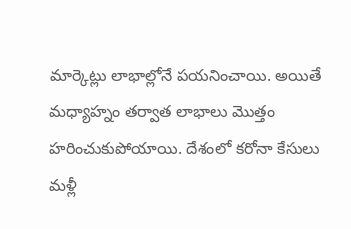మార్కెట్లు లాభాల్లోనే పయనించాయి. అయితే మధ్యాహ్నం తర్వాత లాభాలు మొత్తం హరించుకుపోయాయి. దేశంలో కరోనా కేసులు మళ్లీ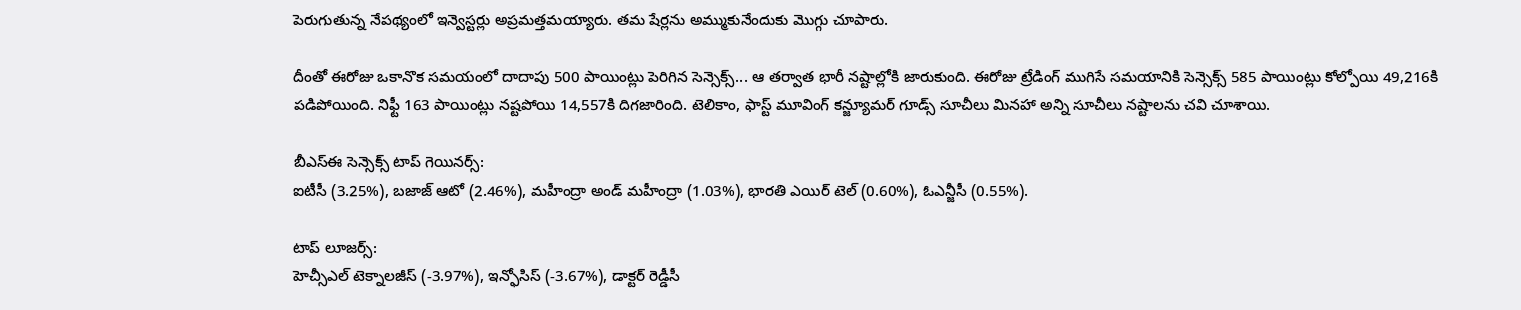పెరుగుతున్న నేపథ్యంలో ఇన్వెస్టర్లు అప్రమత్తమయ్యారు. తమ షేర్లను అమ్ముకునేందుకు మొగ్గు చూపారు.

దీంతో ఈరోజు ఒకానొక సమయంలో దాదాపు 500 పాయింట్లు పెరిగిన సెన్సెక్స్... ఆ తర్వాత భారీ నష్టాల్లోకి జారుకుంది. ఈరోజు ట్రేడింగ్ ముగిసే సమయానికి సెన్సెక్స్ 585 పాయింట్లు కోల్పోయి 49,216కి పడిపోయింది. నిఫ్టీ 163 పాయింట్లు నష్టపోయి 14,557కి దిగజారింది. టెలికాం, ఫాస్ట్ మూవింగ్ కన్జ్యూమర్ గూడ్స్ సూచీలు మినహా అన్ని సూచీలు నష్టాలను చవి చూశాయి.

బీఎస్ఈ సెన్సెక్స్ టాప్ గెయినర్స్:
ఐటీసీ (3.25%), బజాజ్ ఆటో (2.46%), మహీంద్రా అండ్ మహీంద్రా (1.03%), భారతి ఎయిర్ టెల్ (0.60%), ఓఎన్జీసీ (0.55%).

టాప్ లూజర్స్:
హెచ్సీఎల్ టెక్నాలజీస్ (-3.97%), ఇన్ఫోసిస్ (-3.67%), డాక్టర్ రెడ్డీసీ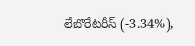లేబొరేటరీస్ (-3.34%),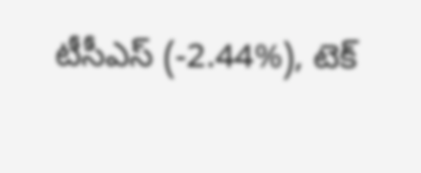టీసీఎస్ (-2.44%), టెక్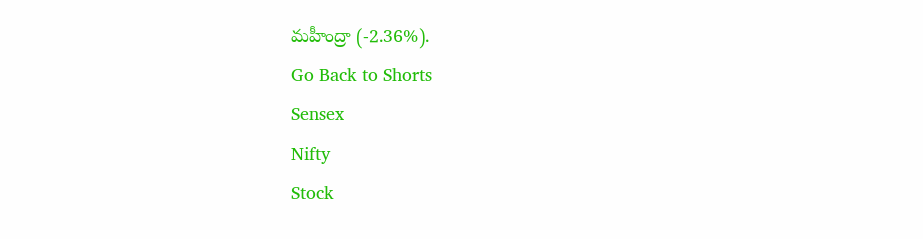మహీంద్రా (-2.36%).
Go Back to Shorts
Sensex
Nifty
Stock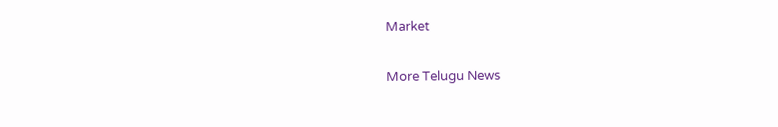Market

More Telugu News